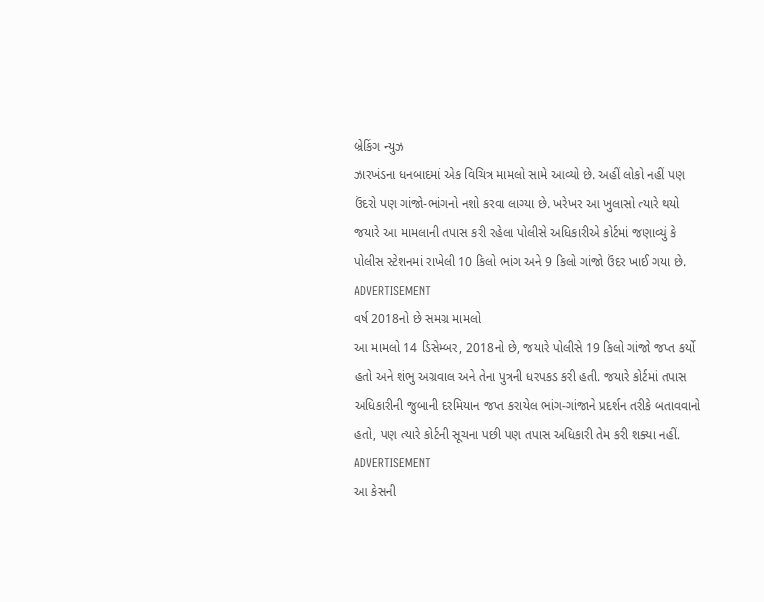બ્રેકિંગ ન્યુઝ
ઝારખંડના ધનબાદમાં એક વિચિત્ર મામલો સામે આવ્યો છે. અહીં લોકો નહીં પણ ઉંદરો પણ ગાંજો-ભાંગનો નશો કરવા લાગ્યા છે. ખરેખર આ ખુલાસો ત્યારે થયો જયારે આ મામલાની તપાસ કરી રહેલા પોલીસે અધિકારીએ કોર્ટમાં જણાવ્યું કે પોલીસ સ્ટેશનમાં રાખેલી 10 કિલો ભાંગ અને 9 કિલો ગાંજો ઉંદર ખાઈ ગયા છે.
ADVERTISEMENT
વર્ષ 2018નો છે સમગ્ર મામલો
આ મામલો 14 ડિસેમ્બર, 2018નો છે, જયારે પોલીસે 19 કિલો ગાંજો જપ્ત કર્યો હતો અને શંભુ અગ્રવાલ અને તેના પુત્રની ધરપકડ કરી હતી. જયારે કોર્ટમાં તપાસ અધિકારીની જુબાની દરમિયાન જપ્ત કરાયેલ ભાંગ-ગાંજાને પ્રદર્શન તરીકે બતાવવાનો હતો, પણ ત્યારે કોર્ટની સૂચના પછી પણ તપાસ અધિકારી તેમ કરી શક્યા નહીં.
ADVERTISEMENT
આ કેસની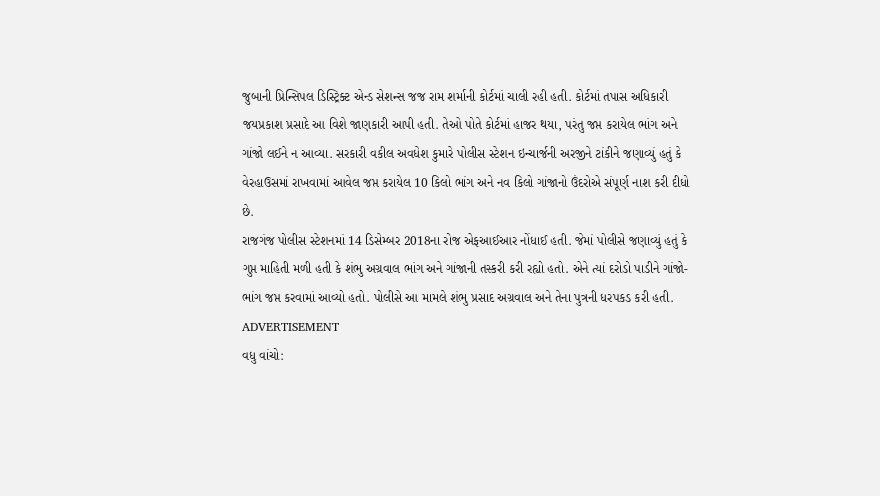જુબાની પ્રિન્સિપલ ડિસ્ટ્રિક્ટ એન્ડ સેશન્સ જજ રામ શર્માની કોર્ટમાં ચાલી રહી હતી. કોર્ટમાં તપાસ અધિકારી જયપ્રકાશ પ્રસાદે આ વિશે જાણકારી આપી હતી. તેઓ પોતે કોર્ટમાં હાજર થયા, પરંતુ જપ્ત કરાયેલ ભાંગ અને ગાંજો લઈને ન આવ્યા. સરકારી વકીલ અવધેશ કુમારે પોલીસ સ્ટેશન ઇન્ચાર્જની અરજીને ટાંકીને જણાવ્યું હતું કે વેરહાઉસમાં રાખવામાં આવેલ જપ્ત કરાયેલ 10 કિલો ભાંગ અને નવ કિલો ગાંજાનો ઉંદરોએ સંપૂર્ણ નાશ કરી દીધો છે.
રાજગંજ પોલીસ સ્ટેશનમાં 14 ડિસેમ્બર 2018ના રોજ એફઆઈઆર નોંધાઈ હતી. જેમાં પોલીસે જણાવ્યું હતું કે ગુપ્ત માહિતી મળી હતી કે શંભુ અગ્રવાલ ભાંગ અને ગાંજાની તસ્કરી કરી રહ્યો હતો. એને ત્યાં દરોડો પાડીને ગાંજો-ભાંગ જપ્ત કરવામાં આવ્યો હતો. પોલીસે આ મામલે શંભુ પ્રસાદ અગ્રવાલ અને તેના પુત્રની ધરપકડ કરી હતી.
ADVERTISEMENT
વધુ વાંચો: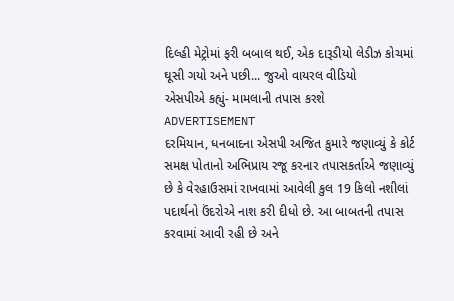દિલ્હી મેટ્રોમાં ફરી બબાલ થઈ, એક દારૂડીયો લેડીઝ કોચમાં ઘૂસી ગયો અને પછી... જુઓ વાયરલ વીડિયો
એસપીએ કહ્યું- મામલાની તપાસ કરશે
ADVERTISEMENT
દરમિયાન, ધનબાદના એસપી અજિત કુમારે જણાવ્યું કે કોર્ટ સમક્ષ પોતાનો અભિપ્રાય રજૂ કરનાર તપાસકર્તાએ જણાવ્યું છે કે વેરહાઉસમાં રાખવામાં આવેલી કુલ 19 કિલો નશીલાં પદાર્થનો ઉંદરોએ નાશ કરી દીધો છે. આ બાબતની તપાસ કરવામાં આવી રહી છે અને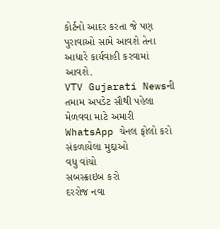કોર્ટનો આદર કરતા જે પણ પુરાવાઓ સામે આવશે તેના આધારે કાર્યવાહી કરવામાં આવશે.
VTV Gujarati Newsની તમામ અપડેટ સૌથી પહેલા મેળવવા માટે અમારી WhatsApp ચેનલ ફોલો કરો
સંકળાયેલા મુદ્દાઓ
વધુ વાંચો
સબસ્ક્રાઇબ કરો
દરરોજ નવા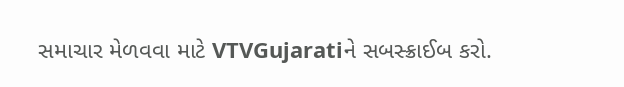સમાચાર મેળવવા માટે VTVGujaratiને સબસ્ક્રાઈબ કરો.